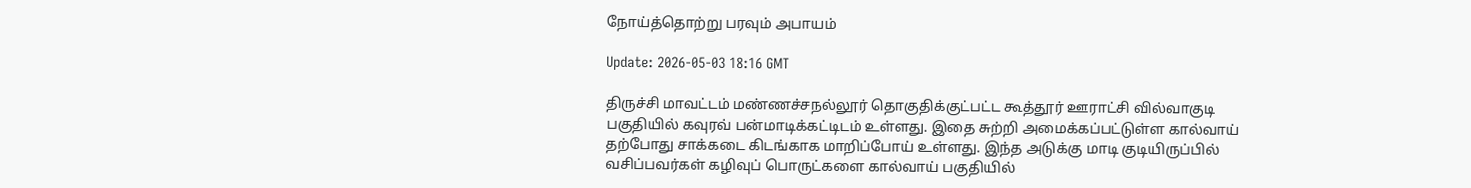நோய்த்தொற்று பரவும் அபாயம்

Update: 2026-05-03 18:16 GMT

திருச்சி மாவட்டம் மண்ணச்சநல்லூர் தொகுதிக்குட்பட்ட கூத்தூர் ஊராட்சி வில்வாகுடி பகுதியில் கவுரவ் பன்மாடிக்கட்டிடம் உள்ளது. இதை சுற்றி அமைக்கப்பட்டுள்ள கால்வாய் தற்போது சாக்கடை கிடங்காக மாறிப்போய் உள்ளது. இந்த அடுக்கு மாடி குடியிருப்பில் வசிப்பவர்கள் கழிவுப் பொருட்களை கால்வாய் பகுதியில்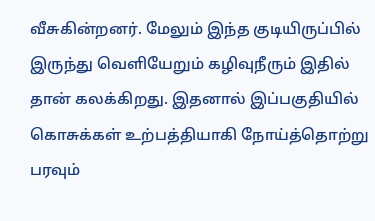வீசுகின்றனர். மேலும் இந்த குடியிருப்பில் இருந்து வெளியேறும் கழிவுநீரும் இதில் தான் கலக்கிறது. இதனால் இப்பகுதியில் கொசுக்கள் உற்பத்தியாகி நோய்த்தொற்று பரவும்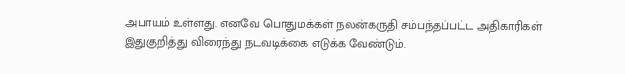அபாயம் உள்ளது. எனவே பொதுமக்கள் நலன்கருதி சம்பந்தப்பட்ட அதிகாரிகள் இதுகுறித்து விரைந்து நடவடிக்கை எடுக்க வேண்டும்.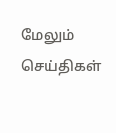மேலும் செய்திகள்